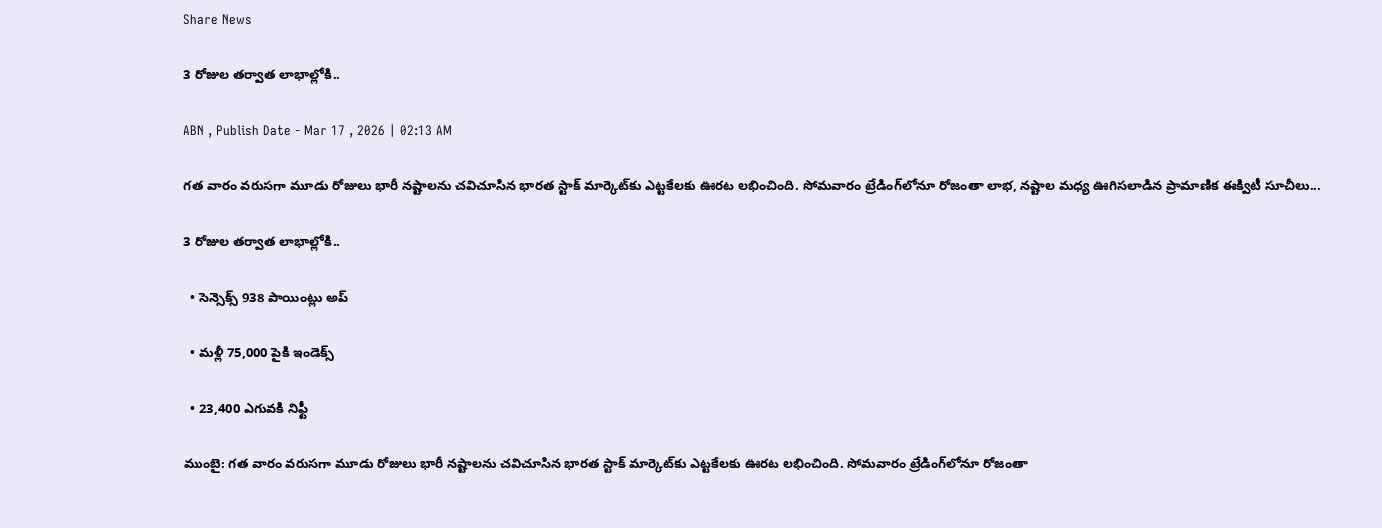Share News

3 రోజుల తర్వాత లాభాల్లోకి..

ABN , Publish Date - Mar 17 , 2026 | 02:13 AM

గత వారం వరుసగా మూడు రోజులు భారీ నష్టాలను చవిచూసిన భారత స్టాక్‌ మార్కెట్‌కు ఎట్టకేలకు ఊరట లభించింది. సోమవారం ట్రేడింగ్‌లోనూ రోజంతా లాభ, నష్టాల మధ్య ఊగిసలాడిన ప్రామాణిక ఈక్విటీ సూచీలు...

3 రోజుల తర్వాత లాభాల్లోకి..

  • సెన్సెక్స్‌ 938 పాయింట్లు అప్‌

  • మళ్లీ 75,000 పైకి ఇండెక్స్‌

  • 23,400 ఎగువకి నిఫ్టీ

ముంబై: గత వారం వరుసగా మూడు రోజులు భారీ నష్టాలను చవిచూసిన భారత స్టాక్‌ మార్కెట్‌కు ఎట్టకేలకు ఊరట లభించింది. సోమవారం ట్రేడింగ్‌లోనూ రోజంతా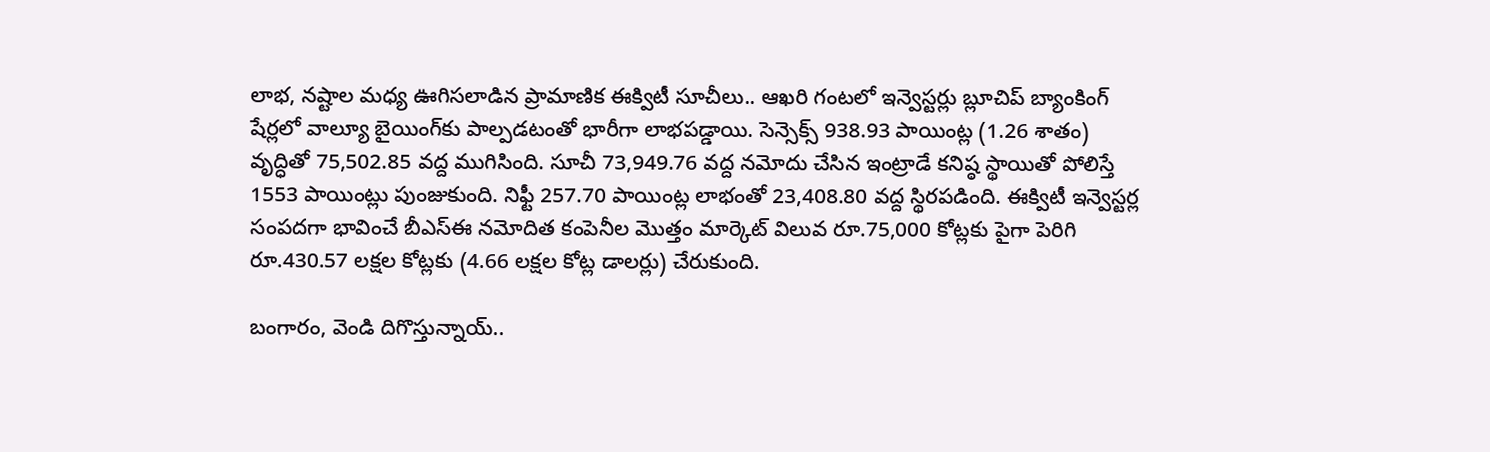లాభ, నష్టాల మధ్య ఊగిసలాడిన ప్రామాణిక ఈక్విటీ సూచీలు.. ఆఖరి గంటలో ఇన్వెస్టర్లు బ్లూచిప్‌ బ్యాంకింగ్‌ షేర్లలో వాల్యూ బైయింగ్‌కు పాల్పడటంతో భారీగా లాభపడ్డాయి. సెన్సెక్స్‌ 938.93 పాయింట్ల (1.26 శాతం) వృద్ధితో 75,502.85 వద్ద ముగిసింది. సూచీ 73,949.76 వద్ద నమోదు చేసిన ఇంట్రాడే కనిష్ఠ స్థాయితో పోలిస్తే 1553 పాయింట్లు పుంజుకుంది. నిఫ్టీ 257.70 పాయింట్ల లాభంతో 23,408.80 వద్ద స్థిరపడింది. ఈక్విటీ ఇన్వెస్టర్ల సంపదగా భావించే బీఎస్‌ఈ నమోదిత కంపెనీల మొత్తం మార్కెట్‌ విలువ రూ.75,000 కోట్లకు పైగా పెరిగి రూ.430.57 లక్షల కోట్లకు (4.66 లక్షల కోట్ల డాలర్లు) చేరుకుంది.

బంగారం, వెండి దిగొస్తున్నాయ్‌..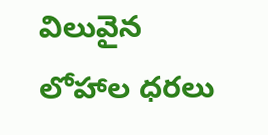విలువైన లోహాల ధరలు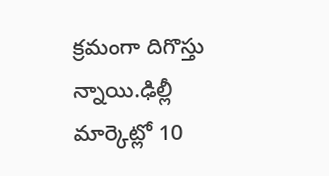క్రమంగా దిగొస్తు న్నాయి.ఢిల్లీ మార్కెట్లో 10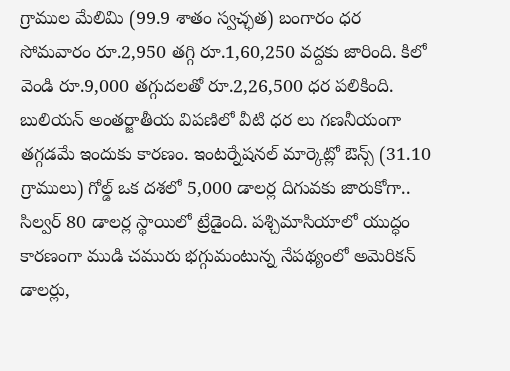గ్రాముల మేలిమి (99.9 శాతం స్వచ్ఛత) బంగారం ధర సోమవారం రూ.2,950 తగ్గి రూ.1,60,250 వద్దకు జారింది. కిలో వెండి రూ.9,000 తగ్గుదలతో రూ.2,26,500 ధర పలికింది. బులియన్‌ అంతర్జాతీయ విపణిలో వీటి ధర లు గణనీయంగా తగ్గడమే ఇందుకు కారణం. ఇంటర్నేషనల్‌ మార్కెట్లో ఔన్స్‌ (31.10 గ్రాములు) గోల్డ్‌ ఒక దశలో 5,000 డాలర్ల దిగువకు జారుకోగా.. సిల్వర్‌ 80 డాలర్ల స్థాయిలో ట్రేడైంది. పశ్చిమాసియాలో యుద్ధం కారణంగా ముడి చమురు భగ్గుమంటున్న నేపథ్యంలో అమెరికన్‌ డాలర్లు,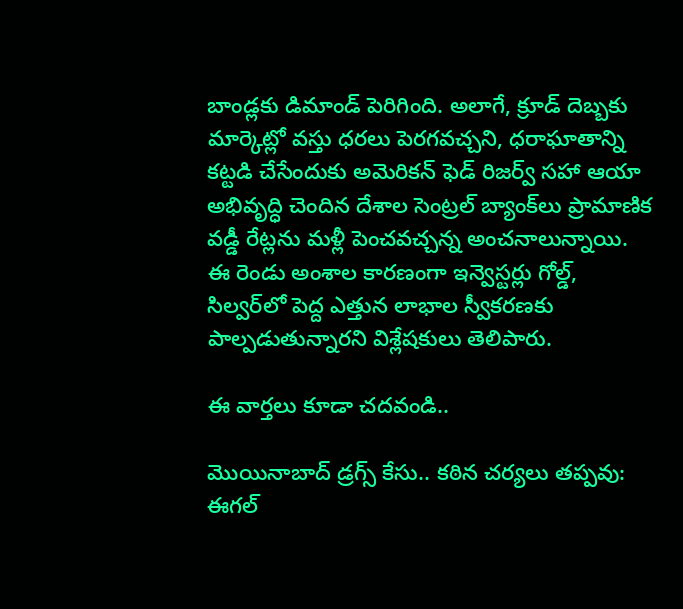బాండ్లకు డిమాండ్‌ పెరిగింది. అలాగే, క్రూడ్‌ దెబ్బకు మార్కెట్లో వస్తు ధరలు పెరగవచ్చని, ధరాఘాతాన్ని కట్టడి చేసేందుకు అమెరికన్‌ ఫెడ్‌ రిజర్వ్‌ సహా ఆయా అభివృద్ధి చెందిన దేశాల సెంట్రల్‌ బ్యాంక్‌లు ప్రామాణిక వడ్డీ రేట్లను మళ్లీ పెంచవచ్చన్న అంచనాలున్నాయి. ఈ రెండు అంశాల కారణంగా ఇన్వెస్టర్లు గోల్డ్‌, సిల్వర్‌లో పెద్ద ఎత్తున లాభాల స్వీకరణకు పాల్పడుతున్నారని విశ్లేషకులు తెలిపారు.

ఈ వార్తలు కూడా చదవండి..

మొయినాబాద్‌ డ్రగ్స్ కేసు.. కఠిన చర్యలు తప్పవు: ఈగల్‌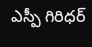ఎస్పీ గిరిధర్‌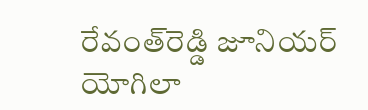రేవంత్‌రెడ్డి జూనియర్ యోగిలా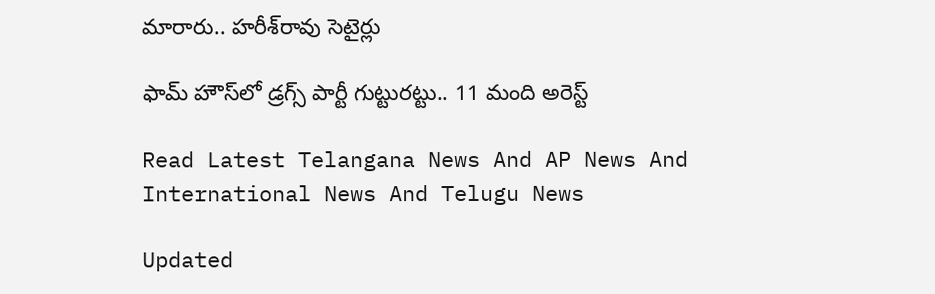మారారు.. హరీశ్‌రావు సెటైర్లు

ఫామ్ హౌస్‌లో డ్రగ్స్ పార్టీ గుట్టురట్టు.. 11 మంది అరెస్ట్

Read Latest Telangana News And AP News And International News And Telugu News

Updated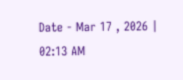Date - Mar 17 , 2026 | 02:13 AM